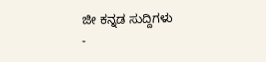ಜೀ ಕನ್ನಡ ಸುದ್ದಿಗಳು
-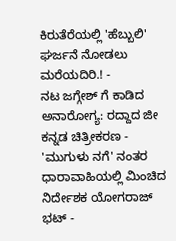ಕಿರುತೆರೆಯಲ್ಲಿ 'ಹೆಬ್ಬುಲಿ' ಘರ್ಜನೆ ನೋಡಲು ಮರೆಯದಿರಿ.! -
ನಟ ಜಗ್ಗೇಶ್ ಗೆ ಕಾಡಿದ ಅನಾರೋಗ್ಯ: ರದ್ದಾದ ಜೀ ಕನ್ನಡ ಚಿತ್ರೀಕರಣ -
'ಮುಗುಳು ನಗೆ' ನಂತರ ಧಾರಾವಾಹಿಯಲ್ಲಿ ಮಿಂಚಿದ ನಿರ್ದೇಶಕ ಯೋಗರಾಜ್ ಭಟ್ -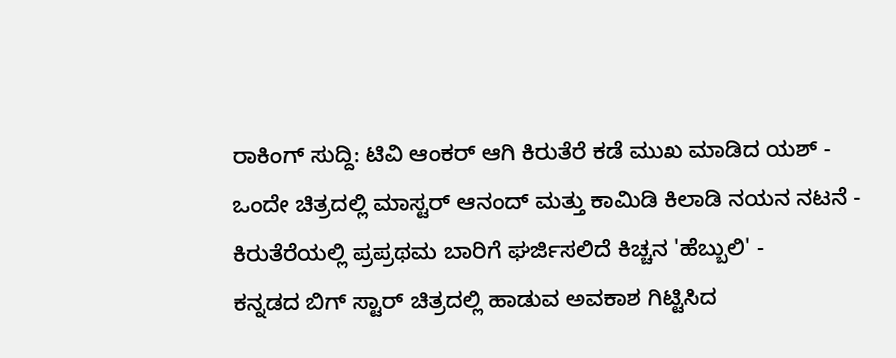ರಾಕಿಂಗ್ ಸುದ್ದಿ: ಟಿವಿ ಆಂಕರ್ ಆಗಿ ಕಿರುತೆರೆ ಕಡೆ ಮುಖ ಮಾಡಿದ ಯಶ್ -
ಒಂದೇ ಚಿತ್ರದಲ್ಲಿ ಮಾಸ್ಟರ್ ಆನಂದ್ ಮತ್ತು ಕಾಮಿಡಿ ಕಿಲಾಡಿ ನಯನ ನಟನೆ -
ಕಿರುತೆರೆಯಲ್ಲಿ ಪ್ರಪ್ರಥಮ ಬಾರಿಗೆ ಘರ್ಜಿಸಲಿದೆ ಕಿಚ್ಚನ 'ಹೆಬ್ಬುಲಿ' -
ಕನ್ನಡದ ಬಿಗ್ ಸ್ಟಾರ್ ಚಿತ್ರದಲ್ಲಿ ಹಾಡುವ ಅವಕಾಶ ಗಿಟ್ಟಿಸಿದ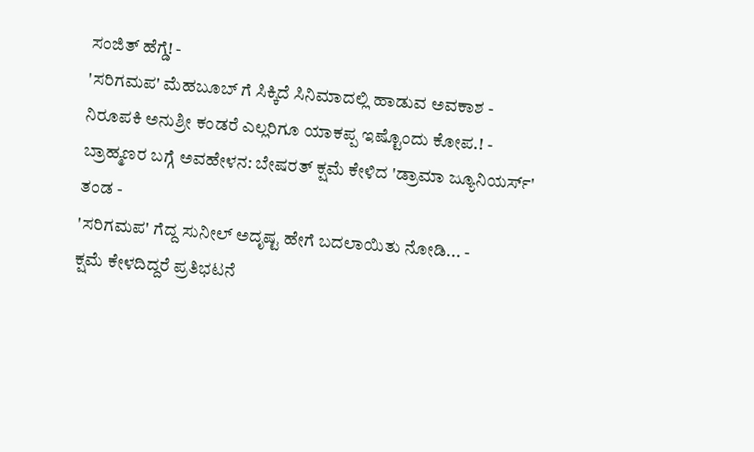ಸಂಜಿತ್ ಹೆಗ್ಡೆ! -
'ಸರಿಗಮಪ' ಮೆಹಬೂಬ್ ಗೆ ಸಿಕ್ಕಿದೆ ಸಿನಿಮಾದಲ್ಲಿ ಹಾಡುವ ಅವಕಾಶ -
ನಿರೂಪಕಿ ಅನುಶ್ರೀ ಕಂಡರೆ ಎಲ್ಲರಿಗೂ ಯಾಕಪ್ಪ ಇಷ್ಟೊಂದು ಕೋಪ.! -
ಬ್ರಾಹ್ಮಣರ ಬಗ್ಗೆ ಅವಹೇಳನ: ಬೇಷರತ್ ಕ್ಷಮೆ ಕೇಳಿದ 'ಡ್ರಾಮಾ ಜ್ಯೂನಿಯರ್ಸ್' ತಂಡ -
'ಸರಿಗಮಪ' ಗೆದ್ದ ಸುನೀಲ್ ಅದೃಷ್ಟ ಹೇಗೆ ಬದಲಾಯಿತು ನೋಡಿ... -
ಕ್ಷಮೆ ಕೇಳದಿದ್ದರೆ ಪ್ರತಿಭಟನೆ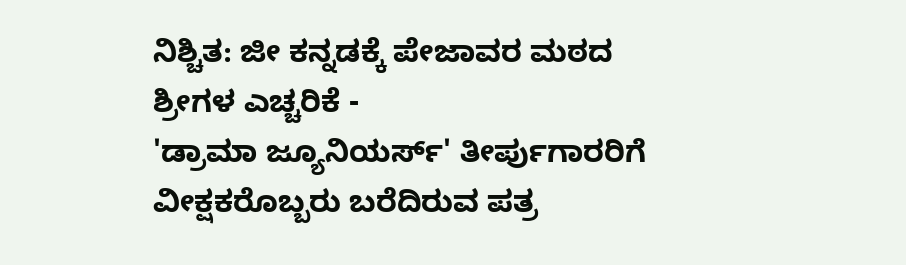ನಿಶ್ಚಿತ: ಜೀ ಕನ್ನಡಕ್ಕೆ ಪೇಜಾವರ ಮಠದ ಶ್ರೀಗಳ ಎಚ್ಚರಿಕೆ -
'ಡ್ರಾಮಾ ಜ್ಯೂನಿಯರ್ಸ್' ತೀರ್ಪುಗಾರರಿಗೆ ವೀಕ್ಷಕರೊಬ್ಬರು ಬರೆದಿರುವ ಪತ್ರ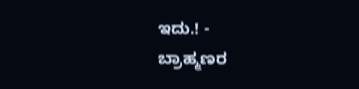ಇದು.! -
ಬ್ರಾಹ್ಮಣರ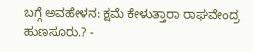ಬಗ್ಗೆ ಅವಹೇಳನ: ಕ್ಷಮೆ ಕೇಳುತ್ತಾರಾ ರಾಘವೇಂದ್ರ ಹುಣಸೂರು.? -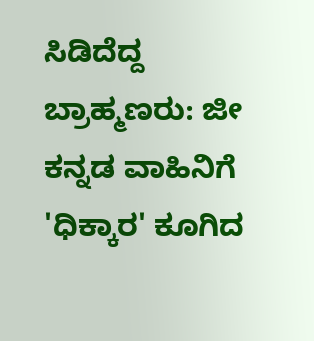ಸಿಡಿದೆದ್ದ ಬ್ರಾಹ್ಮಣರು: ಜೀ ಕನ್ನಡ ವಾಹಿನಿಗೆ 'ಧಿಕ್ಕಾರ' ಕೂಗಿದ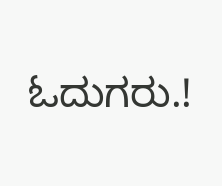ಓದುಗರು.!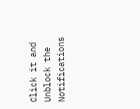Click it and Unblock the Notifications